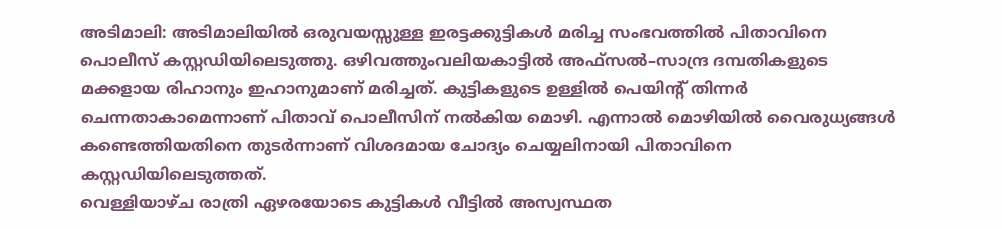അടിമാലി: അടിമാലിയിൽ ഒരുവയസ്സുള്ള ഇരട്ടക്കുട്ടികൾ മരിച്ച സംഭവത്തിൽ പിതാവിനെ പൊലീസ് കസ്റ്റഡിയിലെടുത്തു. ഒഴിവത്തുംവലിയകാട്ടിൽ അഫ്സൽ–സാന്ദ്ര ദമ്പതികളുടെ മക്കളായ രിഹാനും ഇഹാനുമാണ് മരിച്ചത്. കുട്ടികളുടെ ഉള്ളിൽ പെയിന്റ് തിന്നർ ചെന്നതാകാമെന്നാണ് പിതാവ് പൊലീസിന് നൽകിയ മൊഴി. എന്നാൽ മൊഴിയിൽ വൈരുധ്യങ്ങൾ കണ്ടെത്തിയതിനെ തുടർന്നാണ് വിശദമായ ചോദ്യം ചെയ്യലിനായി പിതാവിനെ കസ്റ്റഡിയിലെടുത്തത്.
വെള്ളിയാഴ്ച രാത്രി ഏഴരയോടെ കുട്ടികൾ വീട്ടിൽ അസ്വസ്ഥത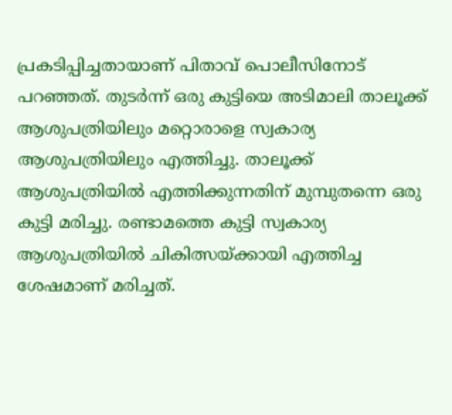പ്രകടിപ്പിച്ചതായാണ് പിതാവ് പൊലീസിനോട് പറഞ്ഞത്. തുടർന്ന് ഒരു കുട്ടിയെ അടിമാലി താലൂക്ക് ആശുപത്രിയിലും മറ്റൊരാളെ സ്വകാര്യ ആശുപത്രിയിലും എത്തിച്ചു. താലൂക്ക് ആശുപത്രിയിൽ എത്തിക്കുന്നതിന് മുമ്പുതന്നെ ഒരു കുട്ടി മരിച്ചു. രണ്ടാമത്തെ കുട്ടി സ്വകാര്യ ആശുപത്രിയിൽ ചികിത്സയ്ക്കായി എത്തിച്ച ശേഷമാണ് മരിച്ചത്.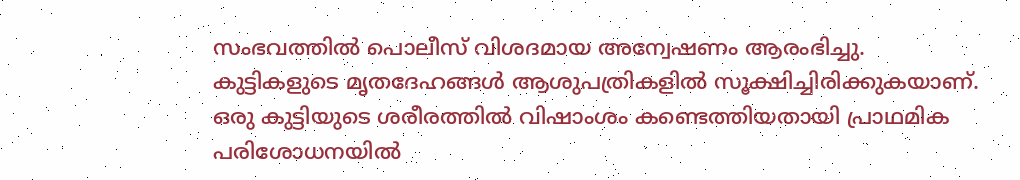സംഭവത്തിൽ പൊലീസ് വിശദമായ അന്വേഷണം ആരംഭിച്ചു. കുട്ടികളുടെ മൃതദേഹങ്ങൾ ആശുപത്രികളിൽ സൂക്ഷിച്ചിരിക്കുകയാണ്. ഒരു കുട്ടിയുടെ ശരീരത്തിൽ വിഷാംശം കണ്ടെത്തിയതായി പ്രാഥമിക പരിശോധനയിൽ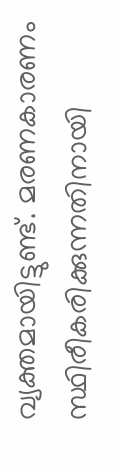വ്യക്തമായിട്ടുണ്ട്. മരണകാരണം സ്ഥിരീകരിക്കുന്നതിനായി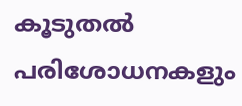കൂടുതൽ പരിശോധനകളും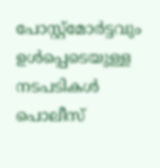പോസ്റ്റ്മോർട്ടവും ഉൾപ്പെടെയുള്ള നടപടികൾ പൊലീസ്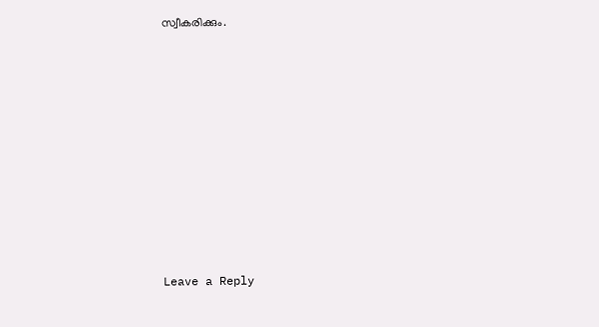സ്വീകരിക്കും.











Leave a Reply